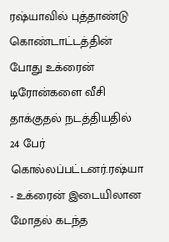ரஷ்யாவில் புத்தாண்டு கொண்டாட்டத்தின் போது உக்ரைன் டிரோன்களை வீசி தாக்குதல் நடத்தியதில் 24 பேர் கொல்லப்பட்டனர்.ரஷ்யா - உக்ரைன் இடையிலான மோதல் கடந்த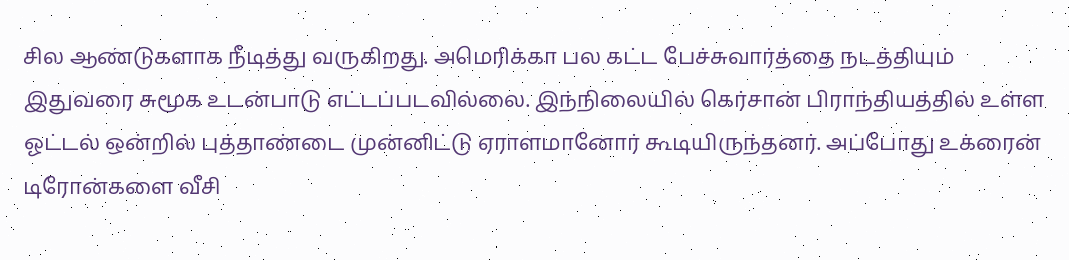சில ஆண்டுகளாக நீடித்து வருகிறது. அமெரிக்கா பல கட்ட பேச்சுவார்த்தை நடத்தியும் இதுவரை சுமூக உடன்பாடு எட்டப்படவில்லை. இந்நிலையில் கெர்சான் பிராந்தியத்தில் உள்ள ஓட்டல் ஒன்றில் புத்தாண்டை முன்னிட்டு ஏராளமானோர் கூடியிருந்தனர். அப்போது உக்ரைன் டிரோன்களை வீசி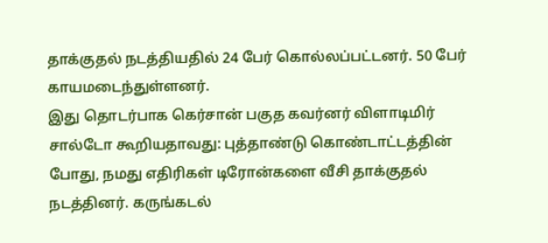தாக்குதல் நடத்தியதில் 24 பேர் கொல்லப்பட்டனர். 50 பேர் காயமடைந்துள்ளனர்.
இது தொடர்பாக கெர்சான் பகுத கவர்னர் விளாடிமிர் சால்டோ கூறியதாவது: புத்தாண்டு கொண்டாட்டத்தின் போது, நமது எதிரிகள் டிரோன்களை வீசி தாக்குதல் நடத்தினர். கருங்கடல்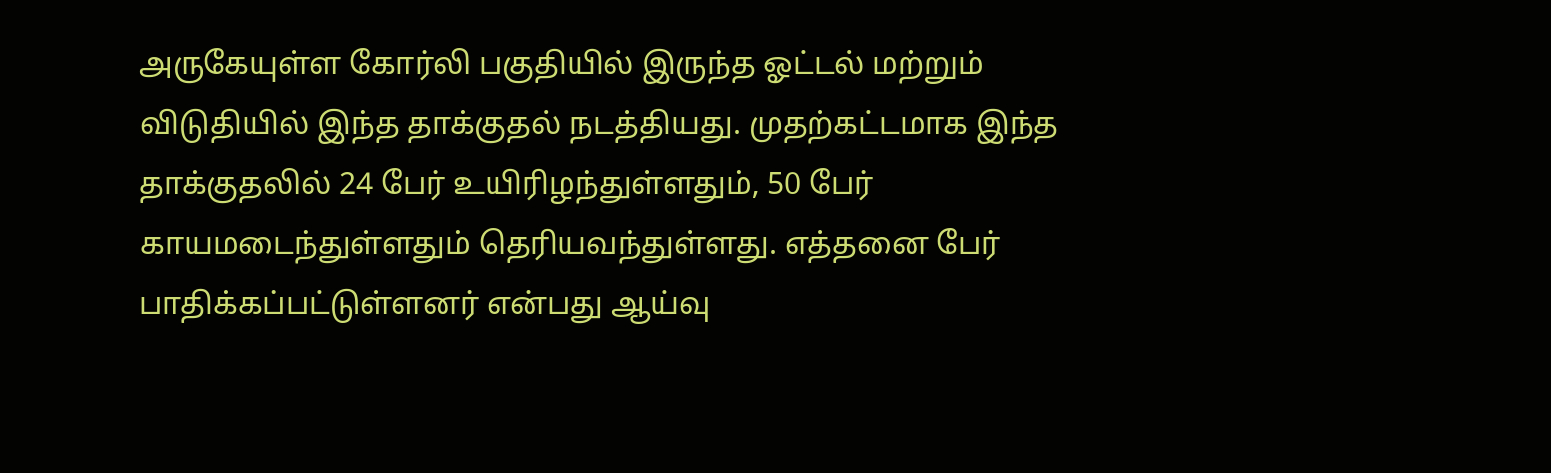அருகேயுள்ள கோர்லி பகுதியில் இருந்த ஓட்டல் மற்றும் விடுதியில் இந்த தாக்குதல் நடத்தியது. முதற்கட்டமாக இந்த தாக்குதலில் 24 பேர் உயிரிழந்துள்ளதும், 50 பேர் காயமடைந்துள்ளதும் தெரியவந்துள்ளது. எத்தனை பேர் பாதிக்கப்பட்டுள்ளனர் என்பது ஆய்வு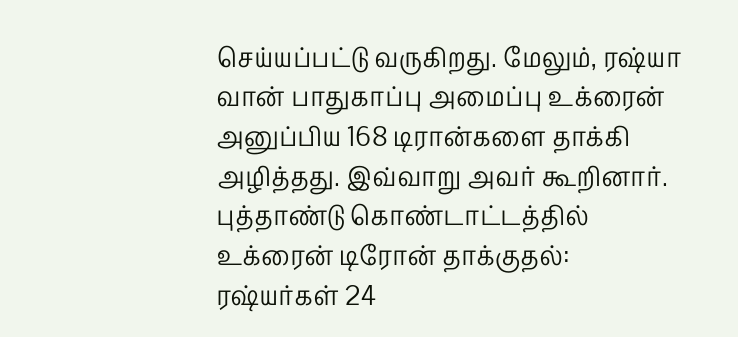செய்யப்பட்டு வருகிறது. மேலும், ரஷ்யா வான் பாதுகாப்பு அமைப்பு உக்ரைன் அனுப்பிய 168 டிரான்களை தாக்கி அழித்தது. இவ்வாறு அவர் கூறினார்.
புத்தாண்டு கொண்டாட்டத்தில் உக்ரைன் டிரோன் தாக்குதல்: ரஷ்யர்கள் 24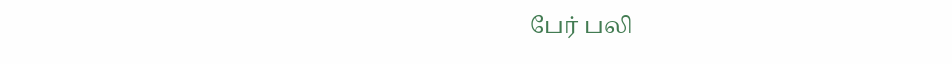பேர் பலி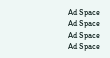Ad Space
Ad Space
Ad Space
Ad Space